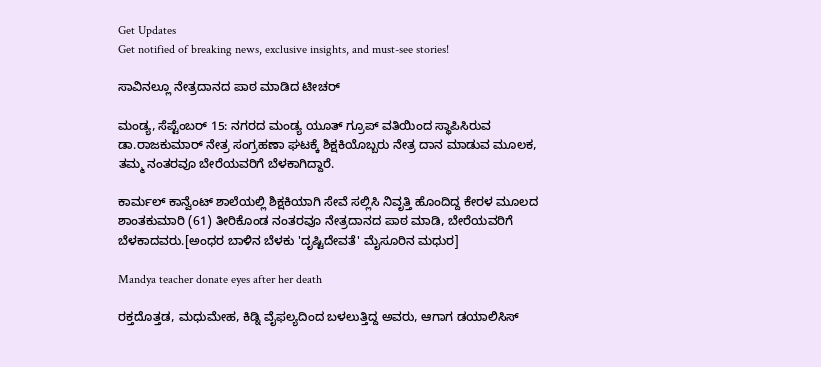Get Updates
Get notified of breaking news, exclusive insights, and must-see stories!

ಸಾವಿನಲ್ಲೂ ನೇತ್ರದಾನದ ಪಾಠ ಮಾಡಿದ ಟೀಚರ್

ಮಂಡ್ಯ, ಸೆಪ್ಟೆಂಬರ್ 15: ನಗರದ ಮಂಡ್ಯ ಯೂತ್ ಗ್ರೂಪ್ ವತಿಯಿಂದ ಸ್ಥಾಪಿಸಿರುವ ಡಾ.ರಾಜಕುಮಾರ್ ನೇತ್ರ ಸಂಗ್ರಹಣಾ ಘಟಕ್ಕೆ ಶಿಕ್ಷಕಿಯೊಬ್ಬರು ನೇತ್ರ ದಾನ ಮಾಡುವ ಮೂಲಕ, ತಮ್ಮ ನಂತರವೂ ಬೇರೆಯವರಿಗೆ ಬೆಳಕಾಗಿದ್ದಾರೆ.

ಕಾರ್ಮಲ್ ಕಾನ್ವೆಂಟ್ ಶಾಲೆಯಲ್ಲಿ ಶಿಕ್ಷಕಿಯಾಗಿ ಸೇವೆ ಸಲ್ಲಿಸಿ ನಿವೃತ್ತಿ ಹೊಂದಿದ್ದ ಕೇರಳ ಮೂಲದ ಶಾಂತಕುಮಾರಿ (61) ತೀರಿಕೊಂಡ ನಂತರವೂ ನೇತ್ರದಾನದ ಪಾಠ ಮಾಡಿ, ಬೇರೆಯವರಿಗೆ ಬೆಳಕಾದವರು.[ಅಂಧರ ಬಾಳಿನ ಬೆಳಕು 'ದೃಷ್ಟಿದೇವತೆ' ಮೈಸೂರಿನ ಮಧುರ]

Mandya teacher donate eyes after her death

ರಕ್ತದೊತ್ತಡ, ಮಧುಮೇಹ, ಕಿಡ್ನಿ ವೈಫಲ್ಯದಿಂದ ಬಳಲುತ್ತಿದ್ದ ಅವರು, ಆಗಾಗ ಡಯಾಲಿಸಿಸ್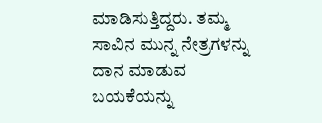ಮಾಡಿಸುತ್ತಿದ್ದರು. ತಮ್ಮ ಸಾವಿನ ಮುನ್ನ ನೇತ್ರಗಳನ್ನು ದಾನ ಮಾಡುವ ಬಯಕೆಯನ್ನು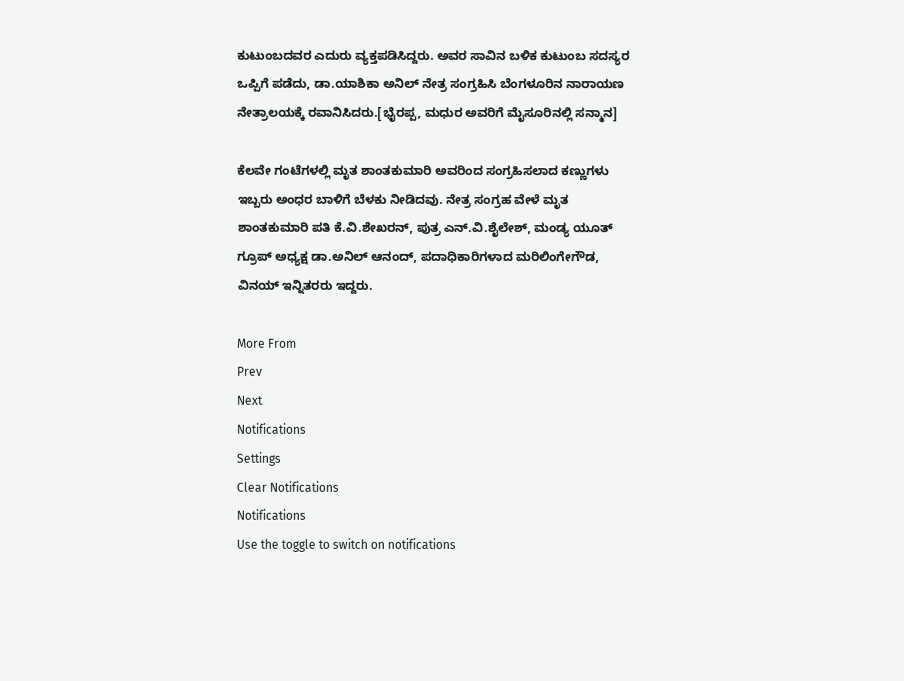ಕುಟುಂಬದವರ ಎದುರು ವ್ಯಕ್ತಪಡಿಸಿದ್ದರು. ಅವರ ಸಾವಿನ ಬಳಿಕ ಕುಟುಂಬ ಸದಸ್ಯರ ಒಪ್ಪಿಗೆ ಪಡೆದು, ಡಾ.ಯಾಶಿಕಾ ಅನಿಲ್ ನೇತ್ರ ಸಂಗ್ರಹಿಸಿ ಬೆಂಗಳೂರಿನ ನಾರಾಯಣ ನೇತ್ರಾಲಯಕ್ಕೆ ರವಾನಿಸಿದರು.[ಭೈರಪ್ಪ, ಮಧುರ ಅವರಿಗೆ ಮೈಸೂರಿನಲ್ಲಿ ಸನ್ಮಾನ]

ಕೆಲವೇ ಗಂಟೆಗಳಲ್ಲಿ ಮೃತ ಶಾಂತಕುಮಾರಿ ಅವರಿಂದ ಸಂಗ್ರಹಿಸಲಾದ ಕಣ್ಣುಗಳು ಇಬ್ಬರು ಅಂಧರ ಬಾಳಿಗೆ ಬೆಳಕು ನೀಡಿದವು. ನೇತ್ರ ಸಂಗ್ರಹ ವೇಳೆ ಮೃತ ಶಾಂತಕುಮಾರಿ ಪತಿ ಕೆ.ವಿ.ಶೇಖರನ್, ಪುತ್ರ ಎನ್.ವಿ.ಶೈಲೇಶ್, ಮಂಡ್ಯ ಯೂತ್ ಗ್ರೂಪ್ ಅಧ್ಯಕ್ಷ ಡಾ.ಅನಿಲ್ ಆನಂದ್, ಪದಾಧಿಕಾರಿಗಳಾದ ಮರಿಲಿಂಗೇಗೌಡ, ವಿನಯ್ ಇನ್ನಿತರರು ಇದ್ದರು.

More From
Prev
Next
Notifications
Settings
Clear Notifications
Notifications
Use the toggle to switch on notifications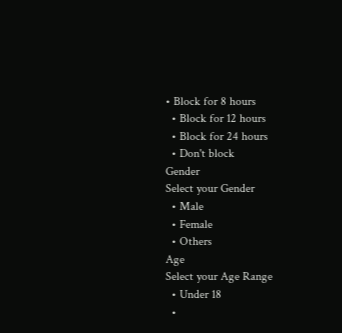• Block for 8 hours
  • Block for 12 hours
  • Block for 24 hours
  • Don't block
Gender
Select your Gender
  • Male
  • Female
  • Others
Age
Select your Age Range
  • Under 18
  •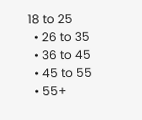18 to 25
  • 26 to 35
  • 36 to 45
  • 45 to 55
  • 55+